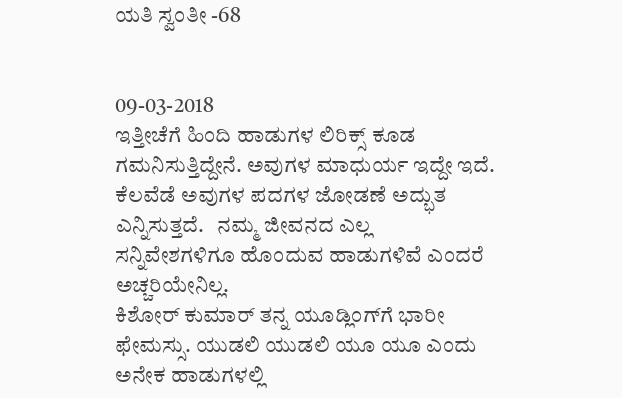ಯತಿ ಸ್ವಂತೀ -68


09-03-2018
ಇತ್ತೀಚೆಗೆ ಹಿಂದಿ ಹಾಡುಗಳ ಲಿರಿಕ್ಸ್ ಕೂಡ ಗಮನಿಸುತ್ತಿದ್ದೇನೆ. ಅವುಗಳ ಮಾಧುರ್ಯ ಇದ್ದೇ ಇದೆ. ಕೆಲವೆಡೆ ಅವುಗಳ ಪದಗಳ ಜೋಡಣೆ ಅದ್ಭುತ ಎನ್ನಿಸುತ್ತದೆ.   ನಮ್ಮ ಜೀವನದ ಎಲ್ಲ ಸನ್ನಿವೇಶಗಳಿಗೂ ಹೊಂದುವ ಹಾಡುಗಳಿವೆ ಎಂದರೆ ಅಚ್ಚರಿಯೇನಿಲ್ಲ.
ಕಿಶೋರ್ ಕುಮಾರ್ ತನ್ನ ಯೂಡ್ಲಿಂಗ್‍ಗೆ ಭಾರೀ ಫೇಮಸ್ಸು. ಯುಡಲಿ ಯುಡಲಿ ಯೂ ಯೂ ಎಂದು ಅನೇಕ ಹಾಡುಗಳಲ್ಲಿ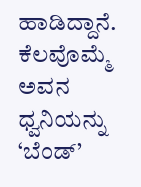ಹಾಡಿದ್ದಾನೆ. ಕೆಲವೊಮ್ಮೆ ಅವನ ಧ್ವನಿಯನ್ನು ‘ಬೆಂಡ್’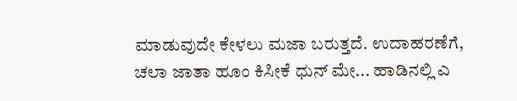ಮಾಡುವುದೇ ಕೇಳಲು ಮಜಾ ಬರುತ್ತದೆ. ಉದಾಹರಣೆಗೆ, ಚಲಾ ಜಾತಾ ಹೂಂ ಕಿಸೀಕೆ ಧುನ್ ಮೇ... ಹಾಡಿನಲ್ಲಿ ಎ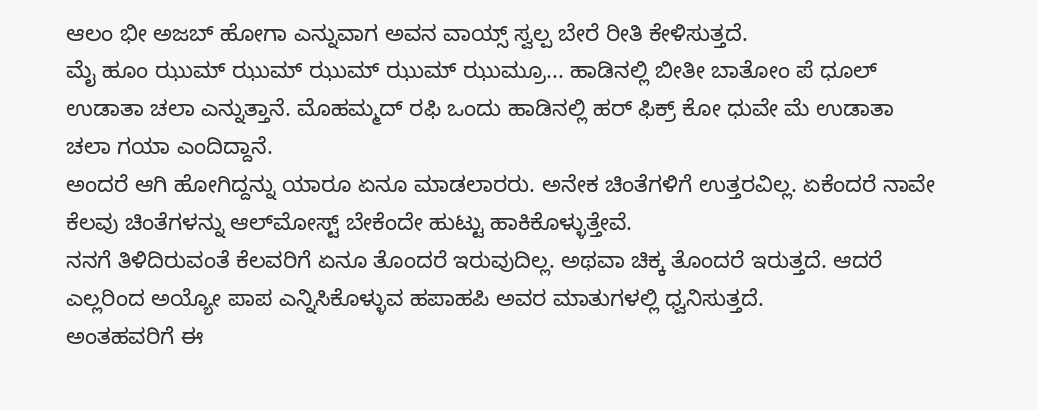ಆಲಂ ಭೀ ಅಜಬ್ ಹೋಗಾ ಎನ್ನುವಾಗ ಅವನ ವಾಯ್ಸ್ ಸ್ವಲ್ಪ ಬೇರೆ ರೀತಿ ಕೇಳಿಸುತ್ತದೆ.
ಮೈ ಹೂಂ ಝುಮ್ ಝುಮ್ ಝುಮ್ ಝುಮ್ ಝುಮ್ರೂ... ಹಾಡಿನಲ್ಲಿ ಬೀತೀ ಬಾತೋಂ ಪೆ ಧೂಲ್ ಉಡಾತಾ ಚಲಾ ಎನ್ನುತ್ತಾನೆ. ಮೊಹಮ್ಮದ್ ರಫಿ ಒಂದು ಹಾಡಿನಲ್ಲಿ ಹರ್ ಫಿಕ್ರ್ ಕೋ ಧುವೇ ಮೆ ಉಡಾತಾ ಚಲಾ ಗಯಾ ಎಂದಿದ್ದಾನೆ.
ಅಂದರೆ ಆಗಿ ಹೋಗಿದ್ದನ್ನು ಯಾರೂ ಏನೂ ಮಾಡಲಾರರು. ಅನೇಕ ಚಿಂತೆಗಳಿಗೆ ಉತ್ತರವಿಲ್ಲ. ಏಕೆಂದರೆ ನಾವೇ ಕೆಲವು ಚಿಂತೆಗಳನ್ನು ಆಲ್‍ಮೋಸ್ಟ್ ಬೇಕೆಂದೇ ಹುಟ್ಟು ಹಾಕಿಕೊಳ್ಳುತ್ತೇವೆ.
ನನಗೆ ತಿಳಿದಿರುವಂತೆ ಕೆಲವರಿಗೆ ಏನೂ ತೊಂದರೆ ಇರುವುದಿಲ್ಲ. ಅಥವಾ ಚಿಕ್ಕ ತೊಂದರೆ ಇರುತ್ತದೆ. ಆದರೆ ಎಲ್ಲರಿಂದ ಅಯ್ಯೋ ಪಾಪ ಎನ್ನಿಸಿಕೊಳ್ಳುವ ಹಪಾಹಪಿ ಅವರ ಮಾತುಗಳಲ್ಲಿ ಧ್ವನಿಸುತ್ತದೆ.
ಅಂತಹವರಿಗೆ ಈ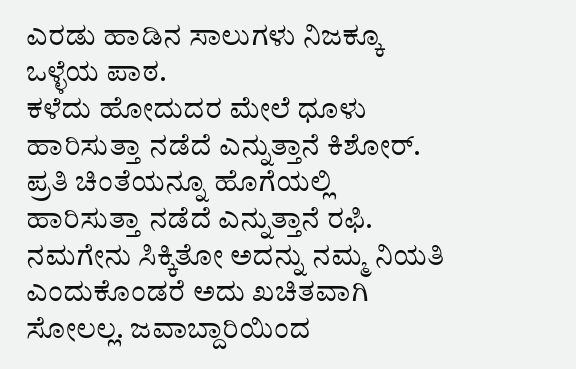ಎರಡು ಹಾಡಿನ ಸಾಲುಗಳು ನಿಜಕ್ಕೂ ಒಳ್ಳೆಯ ಪಾಠ.
ಕಳೆದು ಹೋದುದರ ಮೇಲೆ ಧೂಳು ಹಾರಿಸುತ್ತಾ ನಡೆದೆ ಎನ್ನುತ್ತಾನೆ ಕಿಶೋರ್. ಪ್ರತಿ ಚಿಂತೆಯನ್ನೂ ಹೊಗೆಯಲ್ಲಿ ಹಾರಿಸುತ್ತಾ ನಡೆದೆ ಎನ್ನುತ್ತಾನೆ ರಫಿ.
ನಮಗೇನು ಸಿಕ್ಕಿತೋ ಅದನ್ನು ನಮ್ಮ ನಿಯತಿ ಎಂದುಕೊಂಡರೆ ಅದು ಖಚಿತವಾಗಿ ಸೋಲಲ್ಲ. ಜವಾಬ್ದಾರಿಯಿಂದ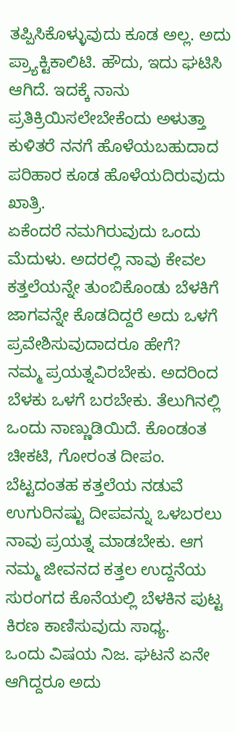ತಪ್ಪಿಸಿಕೊಳ್ಳುವುದು ಕೂಡ ಅಲ್ಲ. ಅದು ಪ್ರ್ಯಾಕ್ಟಿಕಾಲಿಟಿ. ಹೌದು, ಇದು ಘಟಿಸಿ ಆಗಿದೆ. ಇದಕ್ಕೆ ನಾನು ಪ್ರತಿಕ್ರಿಯಿಸಲೇಬೇಕೆಂದು ಅಳುತ್ತಾ ಕುಳಿತರೆ ನನಗೆ ಹೊಳೆಯಬಹುದಾದ ಪರಿಹಾರ ಕೂಡ ಹೊಳೆಯದಿರುವುದು ಖಾತ್ರಿ.
ಏಕೆಂದರೆ ನಮಗಿರುವುದು ಒಂದು ಮೆದುಳು. ಅದರಲ್ಲಿ ನಾವು ಕೇವಲ ಕತ್ತಲೆಯನ್ನೇ ತುಂಬಿಕೊಂಡು ಬೆಳಕಿಗೆ ಜಾಗವನ್ನೇ ಕೊಡದಿದ್ದರೆ ಅದು ಒಳಗೆ ಪ್ರವೇಶಿಸುವುದಾದರೂ ಹೇಗೆ?
ನಮ್ಮ ಪ್ರಯತ್ನವಿರಬೇಕು. ಅದರಿಂದ ಬೆಳಕು ಒಳಗೆ ಬರಬೇಕು. ತೆಲುಗಿನಲ್ಲಿ ಒಂದು ನಾಣ್ಣುಡಿಯಿದೆ. ಕೊಂಡಂತ ಚೀಕಟಿ, ಗೋರಂತ ದೀಪಂ.
ಬೆಟ್ಟದಂತಹ ಕತ್ತಲೆಯ ನಡುವೆ ಉಗುರಿನಷ್ಟು ದೀಪವನ್ನು ಒಳಬರಲು ನಾವು ಪ್ರಯತ್ನ ಮಾಡಬೇಕು. ಆಗ ನಮ್ಮ ಜೀವನದ ಕತ್ತಲ ಉದ್ದನೆಯ ಸುರಂಗದ ಕೊನೆಯಲ್ಲಿ ಬೆಳಕಿನ ಪುಟ್ಟ ಕಿರಣ ಕಾಣಿಸುವುದು ಸಾಧ್ಯ.
ಒಂದು ವಿಷಯ ನಿಜ. ಘಟನೆ ಏನೇ ಆಗಿದ್ದರೂ ಅದು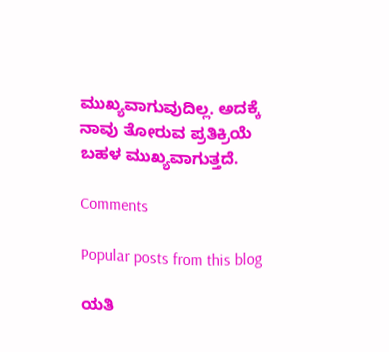ಮುಖ್ಯವಾಗುವುದಿಲ್ಲ. ಅದಕ್ಕೆ ನಾವು ತೋರುವ ಪ್ರತಿಕ್ರಿಯೆ ಬಹಳ ಮುಖ್ಯವಾಗುತ್ತದೆ.

Comments

Popular posts from this blog

ಯತಿ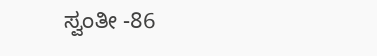ಸ್ವಂತೀ -86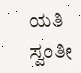ಯತಿ ಸ್ವಂತೀ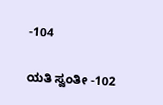-104

ಯತಿ ಸ್ವಂತೀ -102